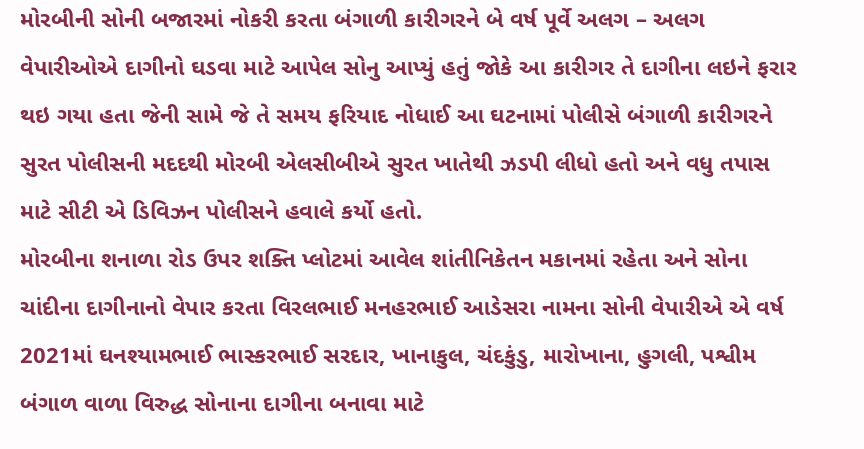મોરબીની સોની બજારમાં નોકરી કરતા બંગાળી કારીગરને બે વર્ષ પૂર્વે અલગ – અલગ વેપારીઓએ દાગીનો ઘડવા માટે આપેલ સોનુ આપ્યું હતું જોકે આ કારીગર તે દાગીના લઇને ફરાર થઇ ગયા હતા જેની સામે જે તે સમય ફરિયાદ નોધાઈ આ ઘટનામાં પોલીસે બંગાળી કારીગરને સુરત પોલીસની મદદથી મોરબી એલસીબીએ સુરત ખાતેથી ઝડપી લીધો હતો અને વધુ તપાસ માટે સીટી એ ડિવિઝન પોલીસને હવાલે કર્યો હતો.
મોરબીના શનાળા રોડ ઉપર શક્તિ પ્લોટમાં આવેલ શાંતીનિકેતન મકાનમાં રહેતા અને સોના ચાંદીના દાગીનાનો વેપાર કરતા વિરલભાઈ મનહરભાઈ આડેસરા નામના સોની વેપારીએ એ વર્ષ 2021માં ઘનશ્યામભાઈ ભાસ્કરભાઈ સરદાર, ખાનાકુલ, ચંદકુંડુ, મારોખાના, હુગલી, પશ્વીમ બંગાળ વાળા વિરુદ્ધ સોનાના દાગીના બનાવા માટે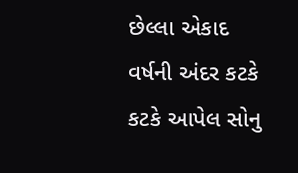છેલ્લા એકાદ વર્ષની અંદર કટકે કટકે આપેલ સોનુ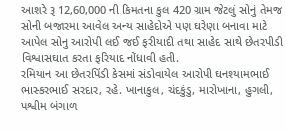આશરે રૂ 12,60,000 ની કિમતના કુલ 420 ગ્રામ જેટલું સોનું તેમજ સોની બજારમા આવેલ અન્ય સાહેદોએ પણ ઘરેણા બનાવા માટે આપેલ સોનુ આરોપી લઈ જઈ ફરીયાદી તથા સાહેદ સાથે છેતરપીડી વિશ્વાસઘાત કરતા ફરિયાદ નોંધાવી હતી.
રમિયાન આ છેતરપિંડી કેસમાં સંડોવાયેલ આરોપી ઘનશ્યામભાઈ ભાસ્કરભાઈ સરદાર, રહે. ખાનાકુલ, ચંદકુંડુ, મારોખાના, હુગલી, પશ્વીમ બંગાળ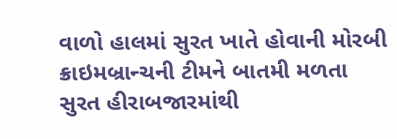વાળો હાલમાં સુરત ખાતે હોવાની મોરબી ક્રાઇમબ્રાન્ચની ટીમને બાતમી મળતા સુરત હીરાબજારમાંથી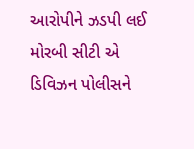આરોપીને ઝડપી લઈ મોરબી સીટી એ ડિવિઝન પોલીસને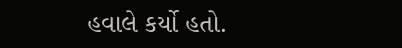હવાલે કર્યો હતો.